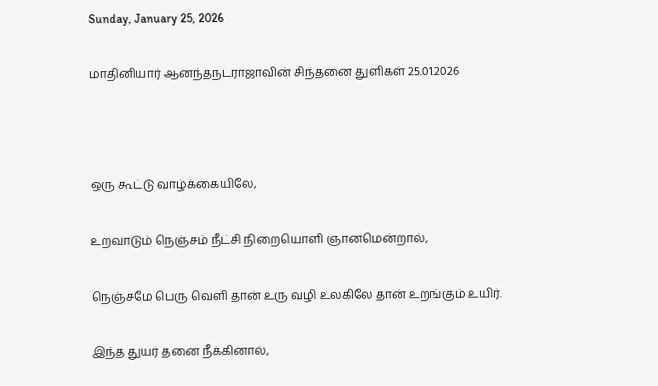Sunday, January 25, 2026

மாதினியார் ஆனந்தநடராஜாவின் சிந்தனை துளிகள் 25.01.2026



ஒரு கூட்டு வாழ்க்கையிலே,

உறவாடும் நெஞ்சம் நீட்சி நிறையொளி ஞானமென்றால்,

நெஞ்சமே பெரு வெளி தான் உரு வழி உலகிலே தான் உறங்கும் உயிர்.

இந்த துயர் தனை நீக்கினால்,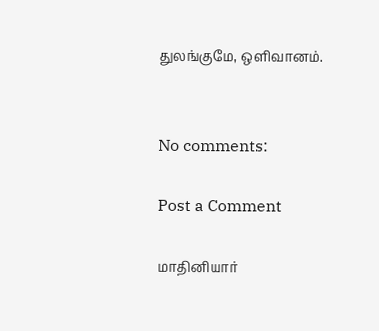துலங்குமே, ஒளிவானம்.


No comments:

Post a Comment

மாதினியார்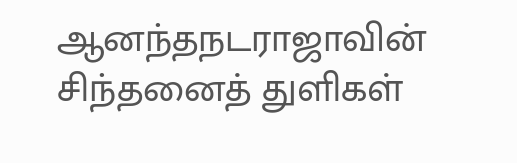ஆனந்தநடராஜாவின் சிந்தனைத் துளிகள்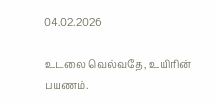04.02.2026

உடலை வெல்வதே, உயிரின் பயணம்.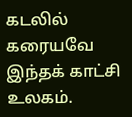கடலில் கரையவே இந்தக் காட்சி உலகம்.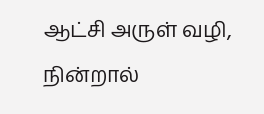ஆட்சி அருள் வழி, நின்றால்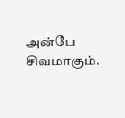அன்பே சிவமாகும்.